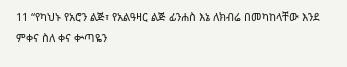11 “የካህኑ የአሮን ልጅ፣ የአልዓዛር ልጅ ፊንሐስ እኔ ለክብሬ በመካከላቸው እንደ ምቀና ስለ ቀና ቍጣዬን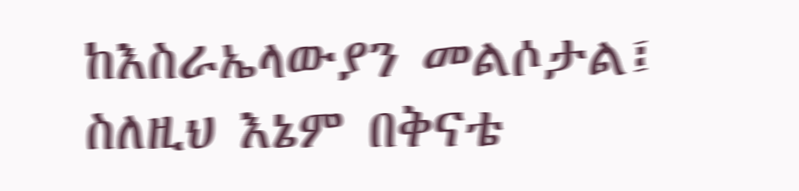ከእስራኤላውያን መልሶታል፤ ስለዚህ እኔም በቅናቴ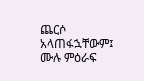ጨርሶ አላጠፋኋቸውም፤
ሙሉ ምዕራፍ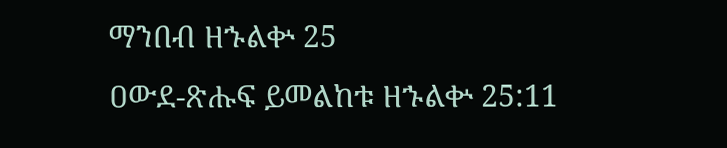ማንበብ ዘኁልቍ 25
ዐውደ-ጽሑፍ ይመልከቱ ዘኁልቍ 25:11